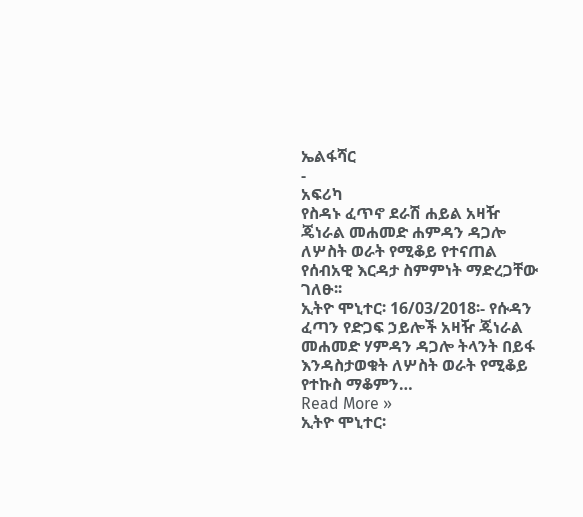ኤልፋሻር
-
አፍሪካ
የስዳኑ ፈጥኖ ደራሽ ሐይል አዛዥ ጄነራል መሐመድ ሐምዳን ዳጋሎ ለሦስት ወራት የሚቆይ የተናጠል የሰብአዊ እርዳታ ስምምነት ማድረጋቸው ገለፁ፡፡
ኢትዮ ሞኒተር፡ 16/03/2018፡- የሱዳን ፈጣን የድጋፍ ኃይሎች አዛዥ ጄነራል መሐመድ ሃምዳን ዳጋሎ ትላንት በይፋ እንዳስታወቁት ለሦስት ወራት የሚቆይ የተኩስ ማቆምን…
Read More »
ኢትዮ ሞኒተር፡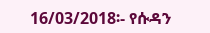16/03/2018፡- የሱዳን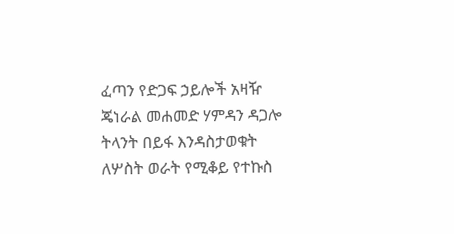ፈጣን የድጋፍ ኃይሎች አዛዥ ጄነራል መሐመድ ሃምዳን ዳጋሎ ትላንት በይፋ እንዳስታወቁት ለሦስት ወራት የሚቆይ የተኩስ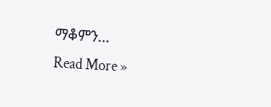ማቆምን…
Read More »